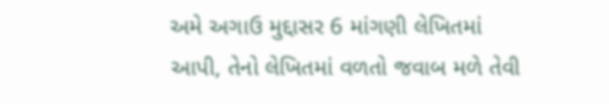અમે અગાઉ મુદ્દાસર 6 માંગણી લેખિતમાં આપી, તેનો લેખિતમાં વળતો જવાબ મળે તેવી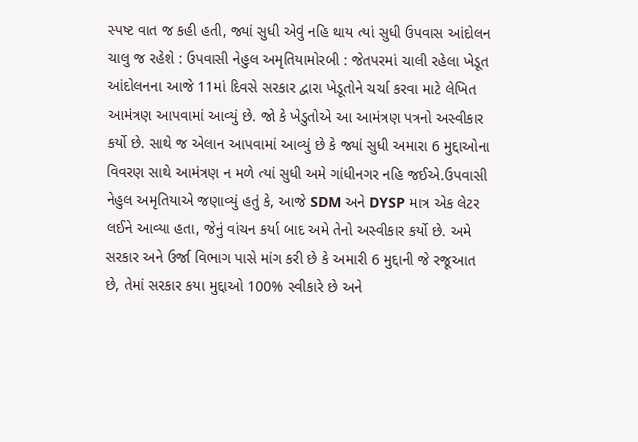સ્પષ્ટ વાત જ કહી હતી, જ્યાં સુધી એવું નહિ થાય ત્યાં સુધી ઉપવાસ આંદોલન ચાલુ જ રહેશે : ઉપવાસી નેહુલ અમૃતિયામોરબી : જેતપરમાં ચાલી રહેલા ખેડૂત આંદોલનના આજે 11માં દિવસે સરકાર દ્વારા ખેડૂતોને ચર્ચા કરવા માટે લેખિત આમંત્રણ આપવામાં આવ્યું છે. જો કે ખેડુતોએ આ આમંત્રણ પત્રનો અસ્વીકાર કર્યો છે. સાથે જ એલાન આપવામાં આવ્યું છે કે જ્યાં સુધી અમારા 6 મુદ્દાઓના વિવરણ સાથે આમંત્રણ ન મળે ત્યાં સુધી અમે ગાંધીનગર નહિ જઈએ.ઉપવાસી નેહુલ અમૃતિયાએ જણાવ્યું હતું કે, આજે SDM અને DYSP માત્ર એક લેટર લઈને આવ્યા હતા, જેનું વાંચન કર્યા બાદ અમે તેનો અસ્વીકાર કર્યો છે. અમે સરકાર અને ઉર્જા વિભાગ પાસે માંગ કરી છે કે અમારી 6 મુદ્દાની જે રજૂઆત છે, તેમાં સરકાર કયા મુદ્દાઓ 100% સ્વીકારે છે અને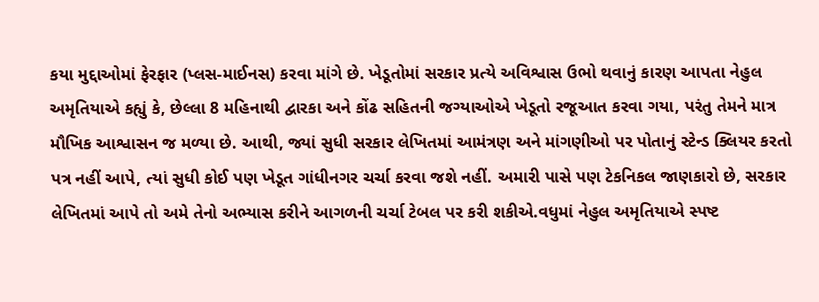કયા મુદ્દાઓમાં ફેરફાર (પ્લસ-માઈનસ) કરવા માંગે છે. ખેડૂતોમાં સરકાર પ્રત્યે અવિશ્વાસ ઉભો થવાનું કારણ આપતા નેહુલ અમૃતિયાએ કહ્યું કે, છેલ્લા 8 મહિનાથી દ્વારકા અને કોંઢ સહિતની જગ્યાઓએ ખેડૂતો રજૂઆત કરવા ગયા, પરંતુ તેમને માત્ર મૌખિક આશ્વાસન જ મળ્યા છે. આથી, જ્યાં સુધી સરકાર લેખિતમાં આમંત્રણ અને માંગણીઓ પર પોતાનું સ્ટેન્ડ ક્લિયર કરતો પત્ર નહીં આપે, ત્યાં સુધી કોઈ પણ ખેડૂત ગાંધીનગર ચર્ચા કરવા જશે નહીં. અમારી પાસે પણ ટેકનિકલ જાણકારો છે, સરકાર લેખિતમાં આપે તો અમે તેનો અભ્યાસ કરીને આગળની ચર્ચા ટેબલ પર કરી શકીએ.વધુમાં નેહુલ અમૃતિયાએ સ્પષ્ટ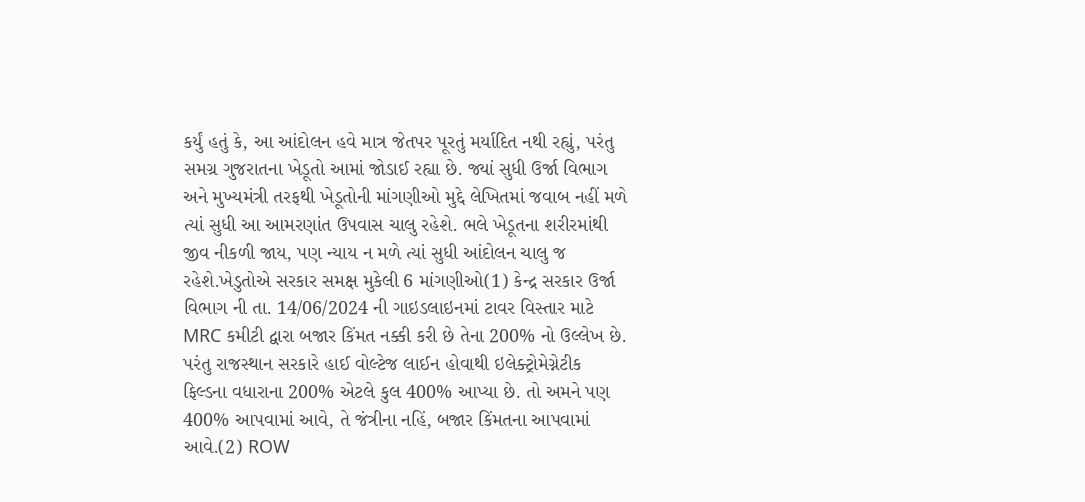કર્યું હતું કે, આ આંદોલન હવે માત્ર જેતપર પૂરતું મર્યાદિત નથી રહ્યું, પરંતુ સમગ્ર ગુજરાતના ખેડૂતો આમાં જોડાઈ રહ્યા છે. જ્યાં સુધી ઉર્જા વિભાગ અને મુખ્યમંત્રી તરફથી ખેડૂતોની માંગણીઓ મુદ્દે લેખિતમાં જવાબ નહીં મળે ત્યાં સુધી આ આમરણાંત ઉપવાસ ચાલુ રહેશે. ભલે ખેડૂતના શરીરમાંથી જીવ નીકળી જાય, પણ ન્યાય ન મળે ત્યાં સુધી આંદોલન ચાલુ જ રહેશે.ખેડુતોએ સરકાર સમક્ષ મુકેલી 6 માંગણીઓ(1) કેન્દ્ર સરકાર ઉર્જા વિભાગ ની તા. 14/06/2024 ની ગાઇડલાઇનમાં ટાવર વિસ્તાર માટે MRC કમીટી દ્વારા બજાર કિંમત નક્કી કરી છે તેના 200% નો ઉલ્લેખ છે. પરંતુ રાજસ્થાન સરકારે હાઈ વોલ્ટેજ લાઈન હોવાથી ઇલેક્ટ્રોમેગ્નેટીક ફિલ્ડના વધારાના 200% એટલે કુલ 400% આપ્યા છે. તો અમને પણ 400% આપવામાં આવે, તે જંત્રીના નહિં, બજાર કિંમતના આપવામાં આવે.(2) ROW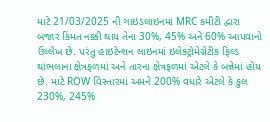માટે 21/03/2025 ની ગાઇડલાઇનમાં MRC કમીટી દ્વારા બજાર કિંમત નક્કી થાય તેના 30%, 45% અને 60% આપવાનો ઉલ્લેખ છે. પરંતુ હાઇટેન્શન લાઇનમાં ઇલેક્ટ્રોમેગ્નેટીક ફિલ્ડ થાંભલાના ક્ષેત્રફળમાં અને તારના ક્ષેત્રફળમાં એટલે કે બન્નેમાં હોય છે. માટે ROW વિસ્તારમાં અમને 200% વધારે એટલે કે કુલ 230%, 245%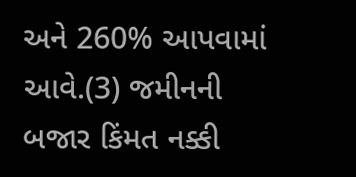અને 260% આપવામાં આવે.(3) જમીનની બજાર કિંમત નક્કી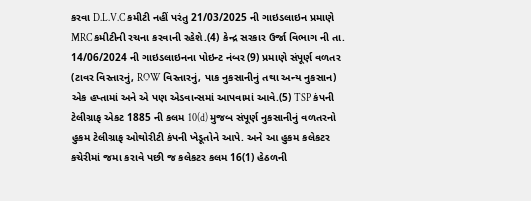કરવા D.L.V.C કમીટી નહીં પરંતુ 21/03/2025 ની ગાઇડલાઇન પ્રમાણે MRC કમીટીની રચના કરવાની રહેશે.(4) કેન્દ્ર સરકાર ઉર્જા વિભાગ ની તા. 14/06/2024 ની ગાઇડલાઇનના પોઇન્ટ નંબર (9) પ્રમાણે સંપૂર્ણ વળતર (ટાવર વિસ્તારનું, ROW વિસ્તારનું, પાક નુકસાનીનું તથા અન્ય નુકસાન) એક હપ્તામાં અને એ પણ એડવાન્સમાં આપવામાં આવે.(5) TSP કંપની ટેલીગ્રાફ એકટ 1885 ની કલમ 10(d) મુજબ સંપૂર્ણ નુકસાનીનું વળતરનો હુકમ ટેલીગ્રાફ ઓથોરીટી કંપની ખેડૂતોને આપે. અને આ હુકમ કલેકટર કચેરીમાં જમા કરાવે પછી જ કલેકટર કલમ 16(1) હેઠળની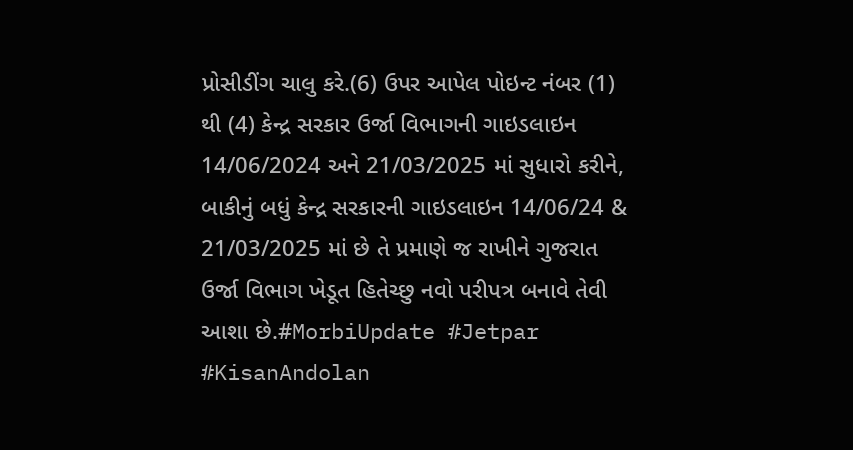પ્રોસીડીંગ ચાલુ કરે.(6) ઉપર આપેલ પોઇન્ટ નંબર (1) થી (4) કેન્દ્ર સરકાર ઉર્જા વિભાગની ગાઇડલાઇન 14/06/2024 અને 21/03/2025 માં સુધારો કરીને, બાકીનું બધું કેન્દ્ર સરકારની ગાઇડલાઇન 14/06/24 & 21/03/2025 માં છે તે પ્રમાણે જ રાખીને ગુજરાત ઉર્જા વિભાગ ખેડૂત હિતેચ્છુ નવો પરીપત્ર બનાવે તેવી આશા છે.#MorbiUpdate #Jetpar #KisanAndolan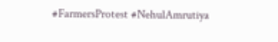#FarmersProtest #NehulAmrutiya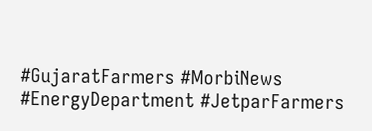#GujaratFarmers #MorbiNews #EnergyDepartment #JetparFarmers